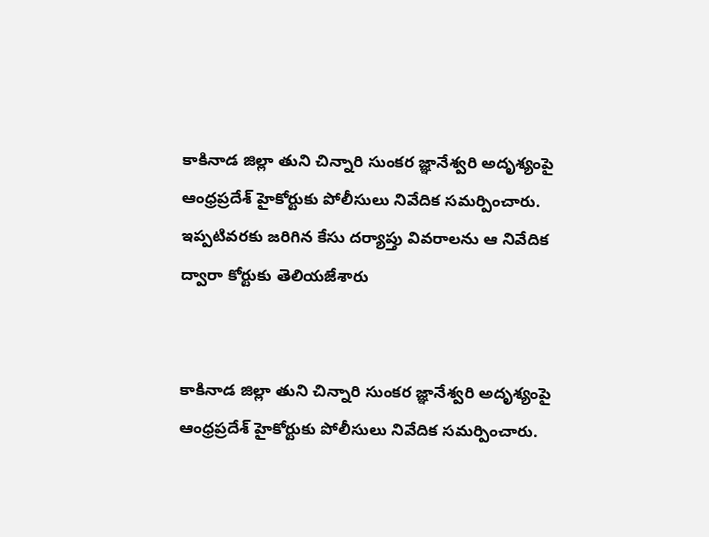కాకినాడ జిల్లా తుని చిన్నారి సుంకర జ్ఞానేశ్వరి అదృశ్యంపై ఆంధ్రప్రదేశ్ హైకోర్టుకు పోలీసులు నివేదిక సమర్పించారు. ఇప్పటివరకు జరిగిన కేసు దర్యాప్తు వివరాలను ఆ నివేదిక ద్వారా కోర్టుకు తెలియజేశారు


కాకినాడ జిల్లా తుని చిన్నారి సుంకర జ్ఞానేశ్వరి అదృశ్యంపై ఆంధ్రప్రదేశ్ హైకోర్టుకు పోలీసులు నివేదిక సమర్పించారు.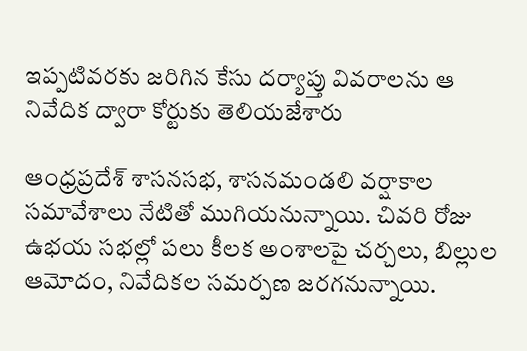ఇప్పటివరకు జరిగిన కేసు దర్యాప్తు వివరాలను ఆ నివేదిక ద్వారా కోర్టుకు తెలియజేశారు

ఆంధ్రప్రదేశ్ శాసనసభ, శాసనమండలి వర్షాకాల సమావేశాలు నేటితో ముగియనున్నాయి. చివరి రోజు ఉభయ సభల్లో పలు కీలక అంశాలపై చర్చలు, బిల్లుల ఆమోదం, నివేదికల సమర్పణ జరగనున్నాయి.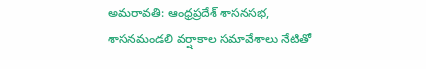అమరావతి: ఆంధ్రప్రదేశ్ శాసనసభ, శాసనమండలి వర్షాకాల సమావేశాలు నేటితో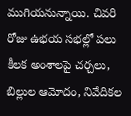ముగియనున్నాయి. చివరి రోజు ఉభయ సభల్లో పలు కీలక అంశాలపై చర్చలు, బిల్లుల ఆమోదం, నివేదికల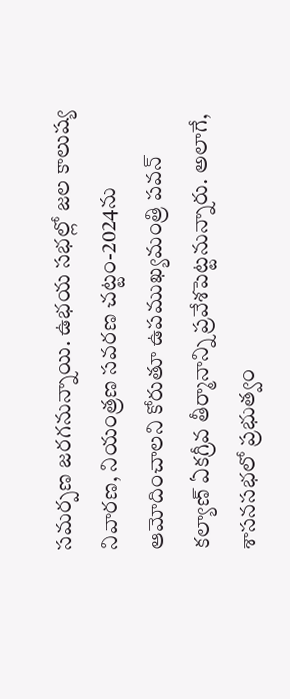సమర్పణ జరగనున్నాయి. ఉభయ సభల్లో జల కాలుష్య నివారణ, నియంత్రణ సవరణ చట్టం-2024ను ఆమోదించాలని కోరుతూ ఉపముఖ్యమంత్రి పవన్ కల్యాణ్ ఏకగ్రీవ తీర్మానాన్ని ప్రవేశపెట్టనున్నారు. అలాగే, శాసనసభలో ప్రభుత్వం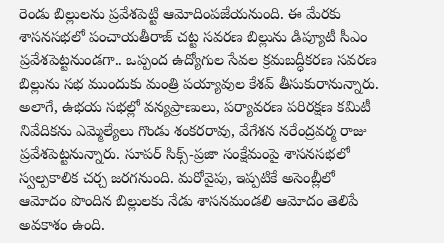రెండు బిల్లులను ప్రవేశపెట్టి ఆమోదింపజేయనుంది. ఈ మేరకు శాసనసభలో పంచాయతీరాజ్ చట్ట సవరణ బిల్లును డిప్యూటీ సీఎం ప్రవేశపెట్టనుండగా.. ఒప్పంద ఉద్యోగుల సేవల క్రమబద్ధీకరణ సవరణ బిల్లును సభ ముందుకు మంత్రి పయ్యావుల కేశవ్ తీసుకురానున్నారు. అలాగే, ఉభయ సభల్లో వన్యప్రాణులు, పర్యావరణ పరిరక్షణ కమిటీ నివేదికను ఎమ్మెల్యేలు గొండు శంకరరావు, వేగేశన నరేంద్రవర్మ రాజు ప్రవేశపెట్టనున్నారు. సూపర్ సిక్స్-ప్రజా సంక్షేమంపై శాసనసభలో స్వల్పకాలిక చర్చ జరగనుంది. మరోవైపు, ఇప్పటికే అసెంబ్లీలో ఆమోదం పొందిన బిల్లులకు నేడు శాసనమండలి ఆమోదం తెలిపే అవకాశం ఉంది.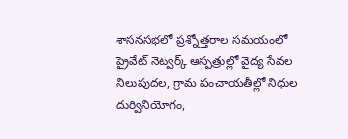శాసనసభలో ప్రశ్నోత్తరాల సమయంలో ప్రైవేట్ నెట్వర్క్ ఆస్పత్రుల్లో వైద్య సేవల నిలుపుదల, గ్రామ పంచాయతీల్లో నిధుల దుర్వినియోగం,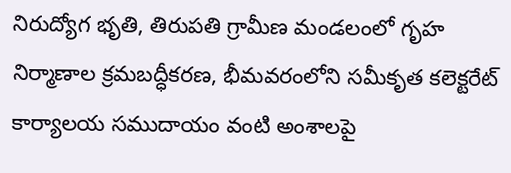నిరుద్యోగ భృతి, తిరుపతి గ్రామీణ మండలంలో గృహ నిర్మాణాల క్రమబద్ధీకరణ, భీమవరంలోని సమీకృత కలెక్టరేట్ కార్యాలయ సముదాయం వంటి అంశాలపై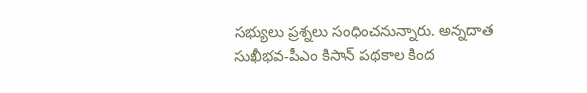సభ్యులు ప్రశ్నలు సంధించనున్నారు. అన్నదాత సుఖీభవ-పీఎం కిసాన్ పథకాల కింద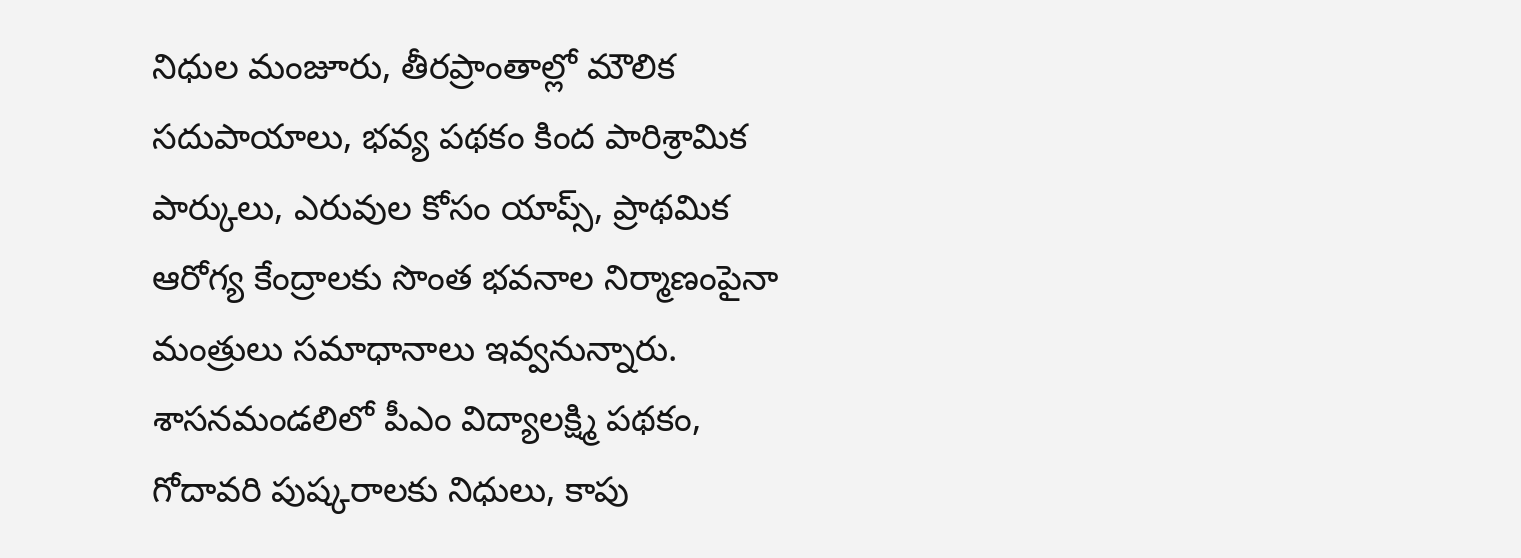నిధుల మంజూరు, తీరప్రాంతాల్లో మౌలిక సదుపాయాలు, భవ్య పథకం కింద పారిశ్రామిక పార్కులు, ఎరువుల కోసం యాప్స్, ప్రాథమిక ఆరోగ్య కేంద్రాలకు సొంత భవనాల నిర్మాణంపైనా మంత్రులు సమాధానాలు ఇవ్వనున్నారు. శాసనమండలిలో పీఎం విద్యాలక్ష్మి పథకం, గోదావరి పుష్కరాలకు నిధులు, కాపు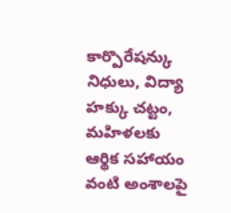కార్పొరేషన్కు నిధులు, విద్యా హక్కు చట్టం, మహిళలకు ఆర్థిక సహాయం వంటి అంశాలపై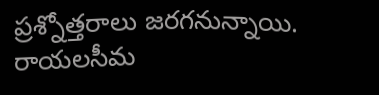ప్రశ్నోత్తరాలు జరగనున్నాయి. రాయలసీమ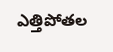ఎత్తిపోతల